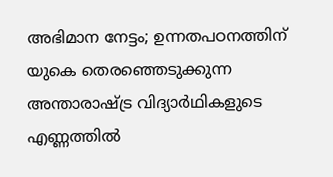അഭിമാന നേട്ടം; ഉന്നതപഠനത്തിന് യുകെ തെരഞ്ഞെടുക്കുന്ന അന്താരാഷ്ട്ര വിദ്യാർഥികളുടെ എണ്ണത്തിൽ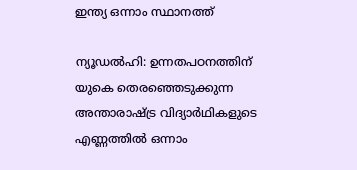ഇന്ത്യ ഒന്നാം സ്ഥാനത്ത്

ന്യൂഡൽഹി: ഉന്നതപഠനത്തിന് യുകെ തെരഞ്ഞെടുക്കുന്ന അന്താരാഷ്ട്ര വിദ്യാർഥികളുടെ എണ്ണത്തിൽ ഒന്നാം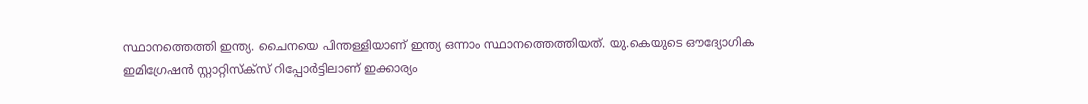സ്ഥാനത്തെത്തി ഇന്ത്യ. ചൈനയെ പിന്തള്ളിയാണ് ഇന്ത്യ ഒന്നാം സ്ഥാനത്തെത്തിയത്. യു.കെയുടെ ഔദ്യോഗിക ഇമിഗ്രേഷൻ സ്റ്റാറ്റിസ്‌ക്സ് റിപ്പോർട്ടിലാണ് ഇക്കാര്യം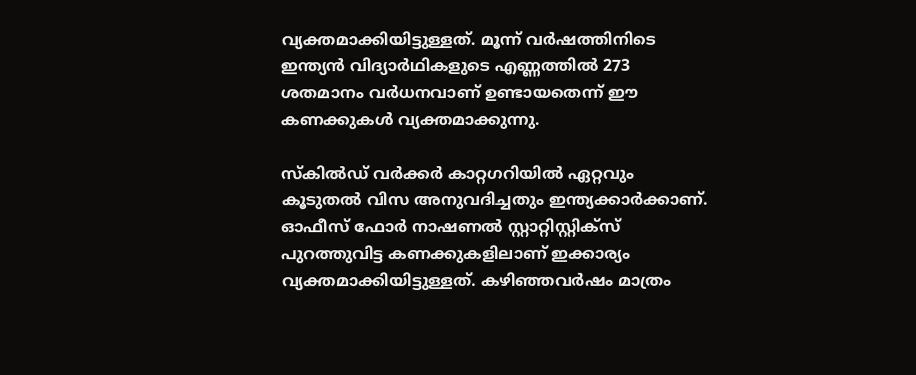വ്യക്തമാക്കിയിട്ടുള്ളത്. മൂന്ന് വർഷത്തിനിടെ ഇന്ത്യൻ വിദ്യാർഥികളുടെ എണ്ണത്തിൽ 273 ശതമാനം വർധനവാണ് ഉണ്ടായതെന്ന് ഈ കണക്കുകൾ വ്യക്തമാക്കുന്നു.

സ്‌കിൽഡ് വർക്കർ കാറ്റഗറിയിൽ ഏറ്റവും കൂടുതൽ വിസ അനുവദിച്ചതും ഇന്ത്യക്കാർക്കാണ്. ഓഫീസ് ഫോർ നാഷണൽ സ്റ്റാറ്റിസ്റ്റിക്സ് പുറത്തുവിട്ട കണക്കുകളിലാണ് ഇക്കാര്യം വ്യക്തമാക്കിയിട്ടുള്ളത്. കഴിഞ്ഞവർഷം മാത്രം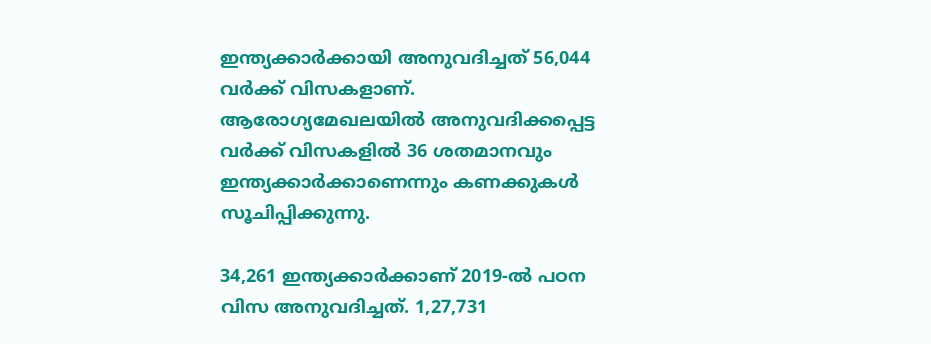ഇന്ത്യക്കാർക്കായി അനുവദിച്ചത് 56,044 വർക്ക് വിസകളാണ്. ആരോഗ്യമേഖലയിൽ അനുവദിക്കപ്പെട്ട വർക്ക് വിസകളിൽ 36 ശതമാനവും ഇന്ത്യക്കാർക്കാണെന്നും കണക്കുകൾ സൂചിപ്പിക്കുന്നു.

34,261 ഇന്ത്യക്കാർക്കാണ് 2019-ൽ പഠന വിസ അനുവദിച്ചത്. 1,27,731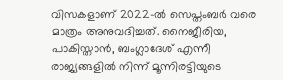വിസകളാണ് 2022-ൽ സെപ്തംബർ വരെ മാത്രം അനുവദിച്ചത്. നൈജീരിയ, പാകിസ്താൻ, ബംഗ്ലാദേശ് എന്നീ രാജ്യങ്ങളിൽ നിന്ന് മൂന്നിരട്ടിയുടെ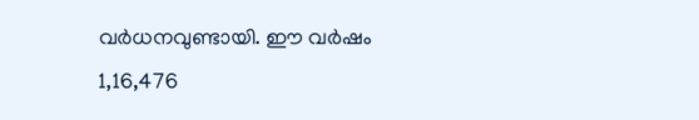വർധനവുണ്ടായി. ഈ വർഷം 1,16,476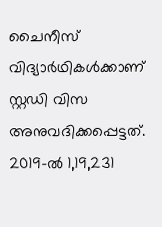ചൈനീസ് വിദ്യാർഥികൾക്കാണ് സ്റ്റഡി വിസ അനുവദിക്കപ്പെട്ടത്. 2019-ൽ 1,19,231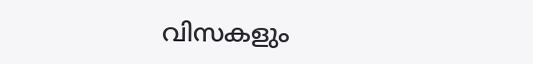വിസകളും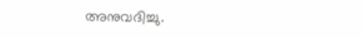അനുവദിച്ചു.